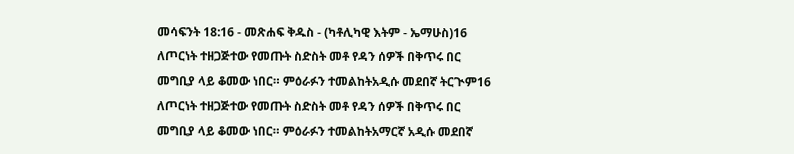መሳፍንት 18:16 - መጽሐፍ ቅዱስ - (ካቶሊካዊ እትም - ኤማሁስ)16 ለጦርነት ተዘጋጅተው የመጡት ስድስት መቶ የዳን ሰዎች በቅጥሩ በር መግቢያ ላይ ቆመው ነበር። ምዕራፉን ተመልከትአዲሱ መደበኛ ትርጒም16 ለጦርነት ተዘጋጅተው የመጡት ስድስት መቶ የዳን ሰዎች በቅጥሩ በር መግቢያ ላይ ቆመው ነበር። ምዕራፉን ተመልከትአማርኛ አዲሱ መደበኛ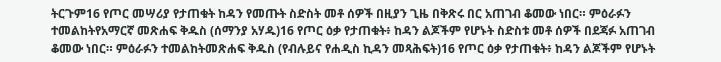ትርጉም16 የጦር መሣሪያ የታጠቁት ከዳን የመጡት ስድስት መቶ ሰዎች በዚያን ጊዜ በቅጽሩ በር አጠገብ ቆመው ነበር። ምዕራፉን ተመልከትየአማርኛ መጽሐፍ ቅዱስ (ሰማንያ አሃዱ)16 የጦር ዕቃ የታጠቁት፥ ከዳን ልጆችም የሆኑት ስድስቱ መቶ ሰዎች በደጃፉ አጠገብ ቆመው ነበር። ምዕራፉን ተመልከትመጽሐፍ ቅዱስ (የብሉይና የሐዲስ ኪዳን መጻሕፍት)16 የጦር ዕቃ የታጠቁት፥ ከዳን ልጆችም የሆኑት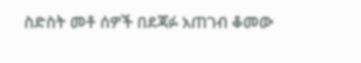ስድስት መቶ ሰዎች በደጃፉ አጠገብ ቆመው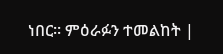ነበር። ምዕራፉን ተመልከት |